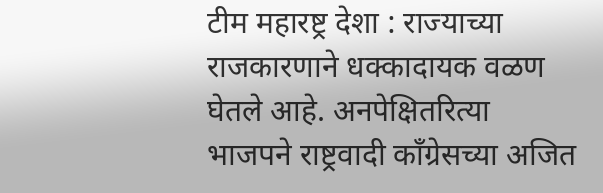टीम महारष्ट्र देशा : राज्याच्या राजकारणाने धक्कादायक वळण घेतले आहे. अनपेक्षितरित्या भाजपने राष्ट्रवादी कॉंग्रेसच्या अजित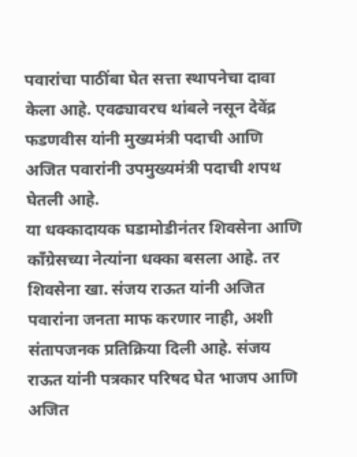पवारांचा पाठींबा घेत सत्ता स्थापनेचा दावा केला आहे. एवढ्यावरच थांबले नसून देवेंद्र फडणवीस यांनी मुख्यमंत्री पदाची आणि अजित पवारांनी उपमुख्यमंत्री पदाची शपथ घेतली आहे.
या धक्कादायक घडामोडीनंतर शिवसेना आणि कॉंग्रेसच्या नेत्यांना धक्का बसला आहे. तर शिवसेना खा. संजय राऊत यांनी अजित पवारांना जनता माफ करणार नाही, अशी संतापजनक प्रतिक्रिया दिली आहे. संजय राऊत यांनी पत्रकार परिषद घेत भाजप आणि अजित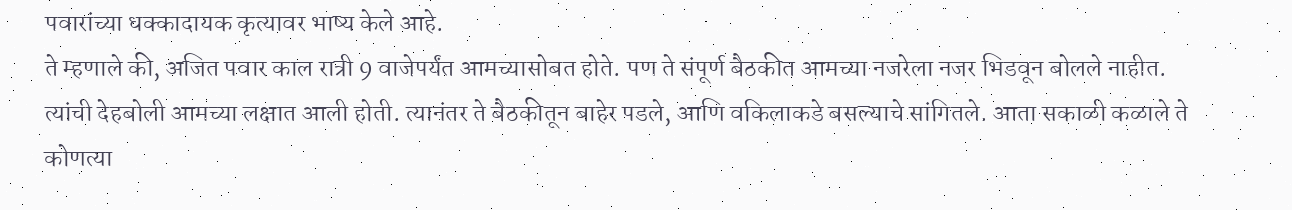पवारांच्या धक्कादायक कृत्यावर भाष्य केले आहे.
ते म्हणाले की, अजित पवार काल रात्री 9 वाजेपर्यंत आमच्यासोबत होते. पण ते संपूर्ण बैठकीत आमच्या नजरेला नजर भिडवून बोलले नाहीत. त्यांची देहबोली आमच्या लक्षात आली होती. त्यानंतर ते बैठकीतून बाहेर पडले, आणि वकिलाकडे बसल्याचे सांगितले. आता सकाळी कळाले ते कोणत्या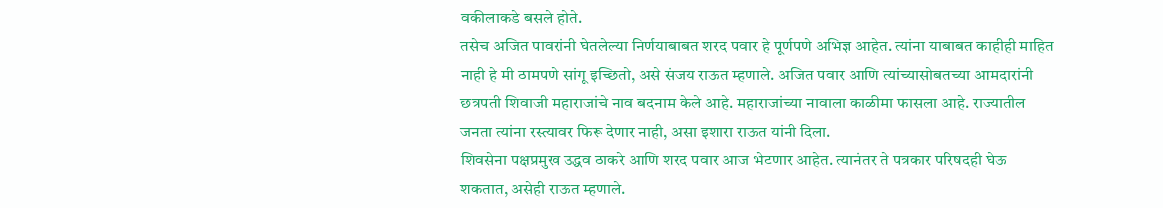वकीलाकडे बसले होते.
तसेच अजित पावरांनी घेतलेल्या निर्णयाबाबत शरद पवार हे पूर्णपणे अभिज्ञ आहेत. त्यांना याबाबत काहीही माहित नाही हे मी ठामपणे सांगू इच्छितो, असे संजय राऊत म्हणाले. अजित पवार आणि त्यांच्यासोबतच्या आमदारांनी छत्रपती शिवाजी महाराजांचे नाव बदनाम केले आहे. महाराजांच्या नावाला काळीमा फासला आहे. राज्यातील जनता त्यांना रस्त्यावर फिरू देणार नाही, असा इशारा राऊत यांनी दिला.
शिवसेना पक्षप्रमुख उद्धव ठाकरे आणि शरद पवार आज भेटणार आहेत. त्यानंतर ते पत्रकार परिषदही घेऊ शकतात, असेही राऊत म्हणाले.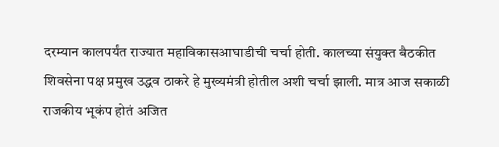दरम्यान कालपर्यंत राज्यात महाविकासआघाडीची चर्चा होती. कालच्या संयुक्त बैठकीत शिवसेना पक्ष प्रमुख उद्धव ठाकरे हे मुख्यमंत्री होतील अशी चर्चा झाली. मात्र आज सकाळी राजकीय भूकंप होतं अजित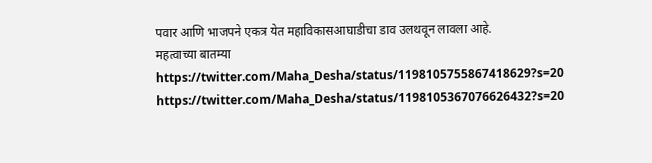पवार आणि भाजपने एकत्र येत महाविकासआघाडीचा डाव उलथवून लावला आहे.
महत्वाच्या बातम्या
https://twitter.com/Maha_Desha/status/1198105755867418629?s=20
https://twitter.com/Maha_Desha/status/1198105367076626432?s=20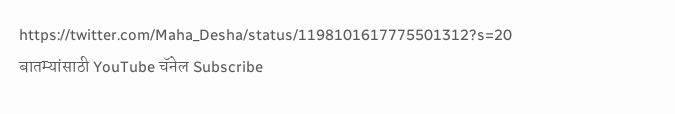https://twitter.com/Maha_Desha/status/1198101617775501312?s=20
बातम्यांसाठी YouTube चॅनेल Subscribe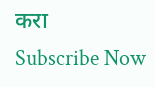करा
Subscribe Now